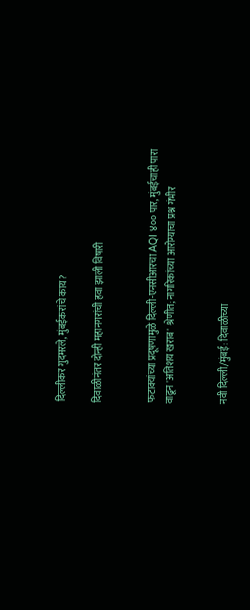दिल्लीकर गुदमरले, मुंबईकरांचे काय?

दिवाळीनंतर दोन्ही महानगरांची हवा झाली विषारी


फटाक्यांच्या प्रदूषणामुळे दिल्ली-एनसीआरचा AQI ४०० पार, मुंबईचाही पारा वाढून 'अतिशय खराब' श्रेणीत; नागरिकांच्या आरोग्याचा प्रश्न गंभीर


नवी दिल्ली/मुंबई: दिवाळीच्या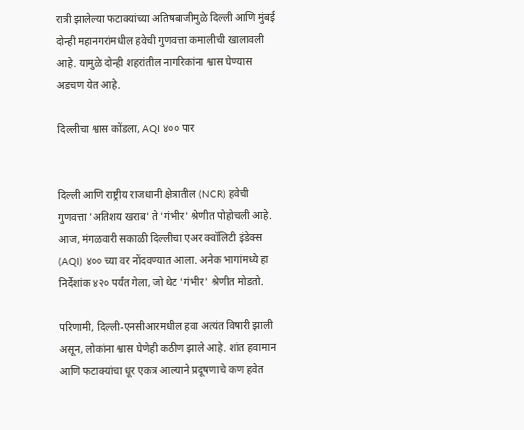रात्री झालेल्या फटाक्यांच्या अतिषबाजीमुळे दिल्ली आणि मुंबई दोन्ही महानगरांमधील हवेची गुणवत्ता कमालीची खालावली आहे. यामुळे दोन्ही शहरांतील नागरिकांना श्वास घेण्यास अडचण येत आहे.

दिल्लीचा श्वास कोंडला, AQI ४०० पार


दिल्ली आणि राष्ट्रीय राजधानी क्षेत्रातील (NCR) हवेची गुणवत्ता 'अतिशय खराब' ते 'गंभीर' श्रेणीत पोहोचली आहे. आज, मंगळवारी सकाळी दिल्लीचा एअर क्वॉलिटी इंडेक्स (AQI) ४०० च्या वर नोंदवण्यात आला. अनेक भागांमध्ये हा निर्देशांक ४२० पर्यंत गेला, जो थेट 'गंभीर' श्रेणीत मोडतो.

परिणामी, दिल्ली-एनसीआरमधील हवा अत्यंत विषारी झाली असून, लोकांना श्वास घेणेही कठीण झाले आहे. शांत हवामान आणि फटाक्यांचा धूर एकत्र आल्याने प्रदूषणाचे कण हवेत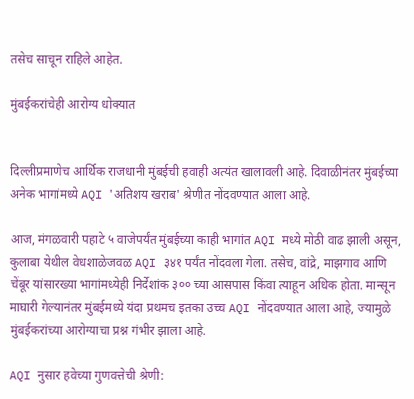तसेच साचून राहिले आहेत.

मुंबईकरांचेही आरोग्य धोक्यात


दिल्लीप्रमाणेच आर्थिक राजधानी मुंबईची हवाही अत्यंत खालावली आहे. दिवाळीनंतर मुंबईच्या अनेक भागांमध्ये AQI 'अतिशय खराब' श्रेणीत नोंदवण्यात आला आहे.

आज, मंगळवारी पहाटे ५ वाजेपर्यंत मुंबईच्या काही भागांत AQI मध्ये मोठी वाढ झाली असून, कुलाबा येथील वेधशाळेजवळ AQI ३४१ पर्यंत नोंदवला गेला. तसेच, वांद्रे, माझगाव आणि चेंबूर यांसारख्या भागांमध्येही निर्देशांक ३०० च्या आसपास किंवा त्याहून अधिक होता. मान्सून माघारी गेल्यानंतर मुंबईमध्ये यंदा प्रथमच इतका उच्च AQI नोंदवण्यात आला आहे, ज्यामुळे मुंबईकरांच्या आरोग्याचा प्रश्न गंभीर झाला आहे.

AQI नुसार हवेच्या गुणवत्तेची श्रेणी: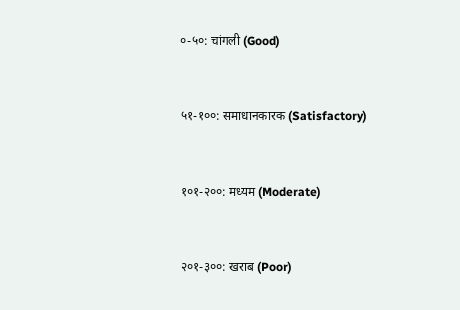०-५०: चांगली (Good)


५१-१००: समाधानकारक (Satisfactory)


१०१-२००: मध्यम (Moderate)


२०१-३००: खराब (Poor)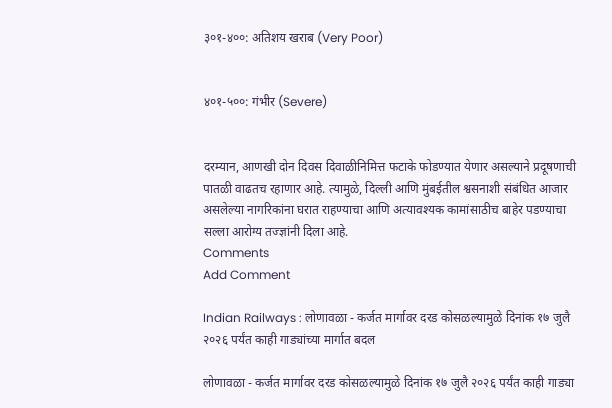३०१-४००: अतिशय खराब (Very Poor)


४०१-५००: गंभीर (Severe)


दरम्यान, आणखी दोन दिवस दिवाळीनिमित्त फटाके फोडण्यात येणार असल्याने प्रदूषणाची पातळी वाढतच रहाणार आहे. त्यामुळे, दिल्ली आणि मुंबईतील श्वसनाशी संबंधित आजार असलेल्या नागरिकांना घरात राहण्याचा आणि अत्यावश्यक कामांसाठीच बाहेर पडण्याचा सल्ला आरोग्य तज्ज्ञांनी दिला आहे.
Comments
Add Comment

Indian Railways : लोणावळा - कर्जत मार्गावर दरड कोसळल्यामुळे दिनांक १७ जुलै २०२६ पर्यंत काही गाड्यांच्या मार्गात बदल

लोणावळा - कर्जत मार्गावर दरड कोसळल्यामुळे दिनांक १७ जुलै २०२६ पर्यंत काही गाड्या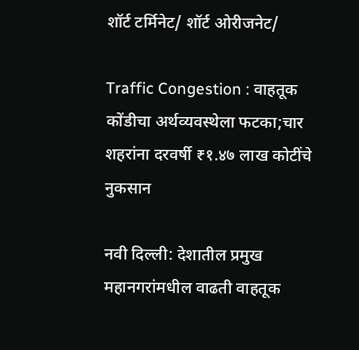शॉर्ट टर्मिनेट/ शॉर्ट ओरीजनेट/

Traffic Congestion : वाहतूक कोंडीचा अर्थव्यवस्थेला फटका;चार शहरांना दरवर्षी ₹१.४७ लाख कोटींचे नुकसान

नवी दिल्ली: देशातील प्रमुख महानगरांमधील वाढती वाहतूक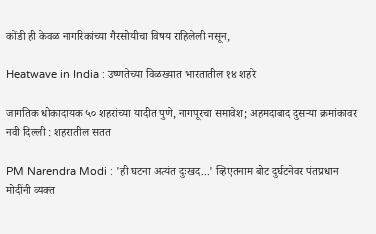कोंडी ही केवळ नागरिकांच्या गैरसोयीचा विषय राहिलेली नसून,

Heatwave in India : उष्णतेच्या विळख्यात भारतातील १४ शहरे

जागतिक धोकादायक ५० शहरांच्या यादीत पुणे, नागपूरचा समावेश; अहमदाबाद दुसऱ्या क्रमांकावर नवी दिल्ली : शहरातील सतत

PM Narendra Modi : 'ही घटना अत्यंत दुःखद...' व्हिएतनाम बोट दुर्घटनेवर पंतप्रधान मोदींनी व्यक्त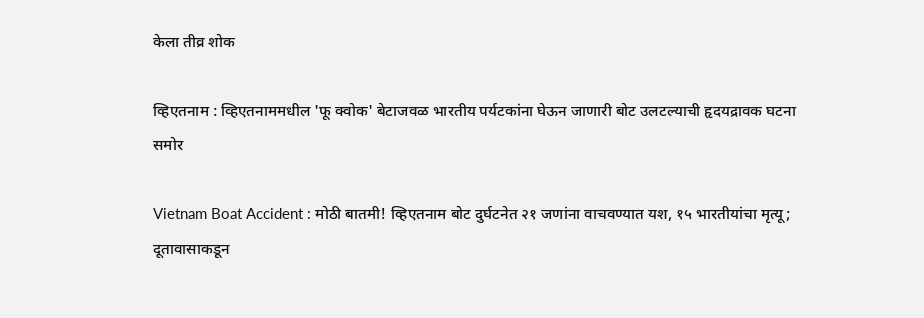केला तीव्र शोक

व्हिएतनाम : व्हिएतनाममधील 'फू क्वोक' बेटाजवळ भारतीय पर्यटकांना घेऊन जाणारी बोट उलटल्याची हृदयद्रावक घटना समोर

Vietnam Boat Accident : मोठी बातमी! व्हिएतनाम बोट दुर्घटनेत २१ जणांना वाचवण्यात यश, १५ भारतीयांचा मृत्यू; दूतावासाकडून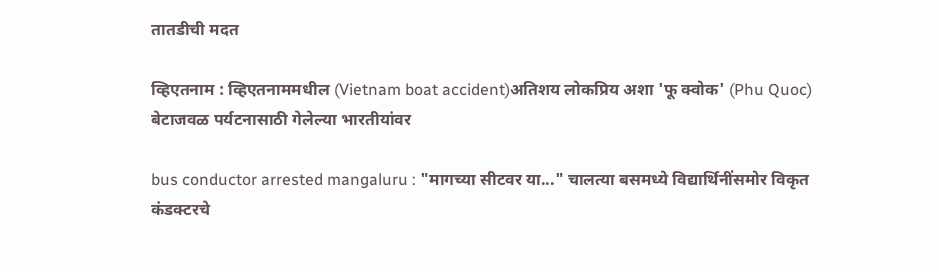तातडीची मदत

व्हिएतनाम : व्हिएतनाममधील (Vietnam boat accident)अतिशय लोकप्रिय अशा 'फू क्वोक' (Phu Quoc) बेटाजवळ पर्यटनासाठी गेलेल्या भारतीयांवर

bus conductor arrested mangaluru : "मागच्या सीटवर या..." चालत्या बसमध्ये विद्यार्थिनींसमोर विकृत कंडक्टरचे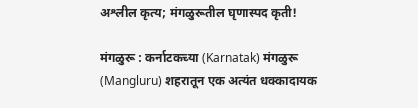अश्लील कृत्य; मंगळुरूतील घृणास्पद कृती!

मंगळुरू : कर्नाटकच्या (Karnatak) मंगळुरू (Mangluru) शहरातून एक अत्यंत धक्कादायक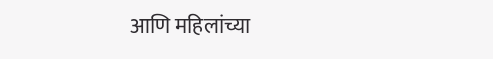आणि महिलांच्या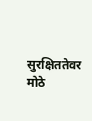सुरक्षिततेवर मोठे